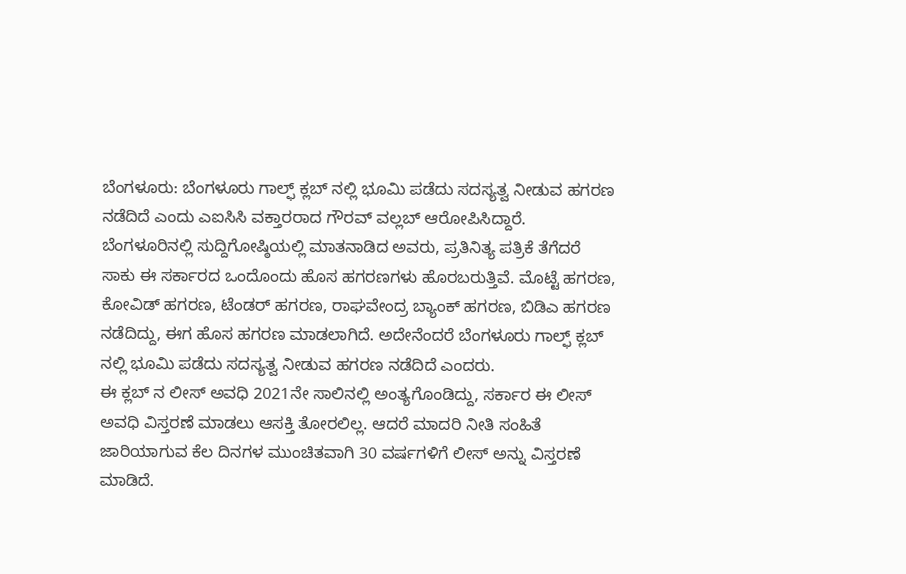ಬೆಂಗಳೂರು: ಬೆಂಗಳೂರು ಗಾಲ್ಫ್ ಕ್ಲಬ್ ನಲ್ಲಿ ಭೂಮಿ ಪಡೆದು ಸದಸ್ಯತ್ವ ನೀಡುವ ಹಗರಣ ನಡೆದಿದೆ ಎಂದು ಎಐಸಿಸಿ ವಕ್ತಾರರಾದ ಗೌರವ್ ವಲ್ಲಬ್ ಆರೋಪಿಸಿದ್ದಾರೆ.
ಬೆಂಗಳೂರಿನಲ್ಲಿ ಸುದ್ದಿಗೋಷ್ಠಿಯಲ್ಲಿ ಮಾತನಾಡಿದ ಅವರು, ಪ್ರತಿನಿತ್ಯ ಪತ್ರಿಕೆ ತೆಗೆದರೆ ಸಾಕು ಈ ಸರ್ಕಾರದ ಒಂದೊಂದು ಹೊಸ ಹಗರಣಗಳು ಹೊರಬರುತ್ತಿವೆ. ಮೊಟ್ಟೆ ಹಗರಣ, ಕೋವಿಡ್ ಹಗರಣ, ಟೆಂಡರ್ ಹಗರಣ, ರಾಘವೇಂದ್ರ ಬ್ಯಾಂಕ್ ಹಗರಣ, ಬಿಡಿಎ ಹಗರಣ ನಡೆದಿದ್ದು, ಈಗ ಹೊಸ ಹಗರಣ ಮಾಡಲಾಗಿದೆ. ಅದೇನೆಂದರೆ ಬೆಂಗಳೂರು ಗಾಲ್ಫ್ ಕ್ಲಬ್ ನಲ್ಲಿ ಭೂಮಿ ಪಡೆದು ಸದಸ್ಯತ್ವ ನೀಡುವ ಹಗರಣ ನಡೆದಿದೆ ಎಂದರು.
ಈ ಕ್ಲಬ್ ನ ಲೀಸ್ ಅವಧಿ 2021ನೇ ಸಾಲಿನಲ್ಲಿ ಅಂತ್ಯಗೊಂಡಿದ್ದು, ಸರ್ಕಾರ ಈ ಲೀಸ್ ಅವಧಿ ವಿಸ್ತರಣೆ ಮಾಡಲು ಆಸಕ್ತಿ ತೋರಲಿಲ್ಲ. ಆದರೆ ಮಾದರಿ ನೀತಿ ಸಂಹಿತೆ ಜಾರಿಯಾಗುವ ಕೆಲ ದಿನಗಳ ಮುಂಚಿತವಾಗಿ 30 ವರ್ಷಗಳಿಗೆ ಲೀಸ್ ಅನ್ನು ವಿಸ್ತರಣೆ ಮಾಡಿದೆ.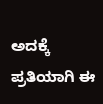ಅದಕ್ಕೆ ಪ್ರತಿಯಾಗಿ ಈ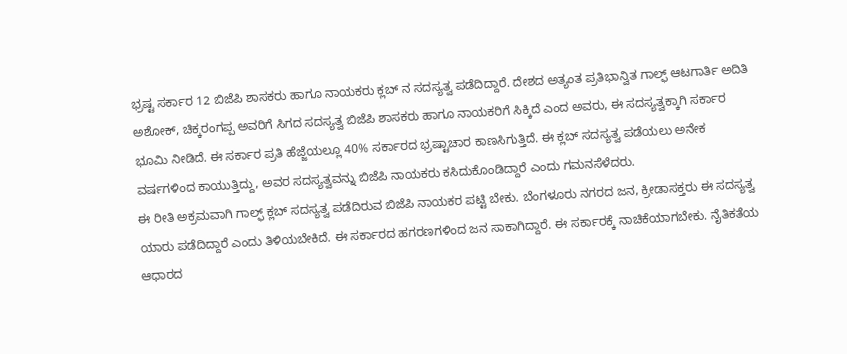ಭ್ರಷ್ಟ ಸರ್ಕಾರ 12 ಬಿಜೆಪಿ ಶಾಸಕರು ಹಾಗೂ ನಾಯಕರು ಕ್ಲಬ್ ನ ಸದಸ್ಯತ್ವ ಪಡೆದಿದ್ದಾರೆ. ದೇಶದ ಅತ್ಯಂತ ಪ್ರತಿಭಾನ್ವಿತ ಗಾಲ್ಫ್ ಆಟಗಾರ್ತಿ ಅದಿತಿ ಅಶೋಕ್, ಚಿಕ್ಕರಂಗಪ್ಪ ಅವರಿಗೆ ಸಿಗದ ಸದಸ್ಯತ್ವ ಬಿಜೆಪಿ ಶಾಸಕರು ಹಾಗೂ ನಾಯಕರಿಗೆ ಸಿಕ್ಕಿದೆ ಎಂದ ಅವರು, ಈ ಸದಸ್ಯತ್ವಕ್ಕಾಗಿ ಸರ್ಕಾರ ಭೂಮಿ ನೀಡಿದೆ. ಈ ಸರ್ಕಾರ ಪ್ರತಿ ಹೆಜ್ಜೆಯಲ್ಲೂ 40% ಸರ್ಕಾರದ ಭ್ರಷ್ಟಾಚಾರ ಕಾಣಸಿಗುತ್ತಿದೆ. ಈ ಕ್ಲಬ್ ಸದಸ್ಯತ್ವ ಪಡೆಯಲು ಅನೇಕ ವರ್ಷಗಳಿಂದ ಕಾಯುತ್ತಿದ್ದು, ಅವರ ಸದಸ್ಯತ್ವವನ್ನು ಬಿಜೆಪಿ ನಾಯಕರು ಕಸಿದುಕೊಂಡಿದ್ದಾರೆ ಎಂದು ಗಮನಸೆಳೆದರು.
ಈ ರೀತಿ ಅಕ್ರಮವಾಗಿ ಗಾಲ್ಫ್ ಕ್ಲಬ್ ಸದಸ್ಯತ್ವ ಪಡೆದಿರುವ ಬಿಜೆಪಿ ನಾಯಕರ ಪಟ್ಟಿ ಬೇಕು. ಬೆಂಗಳೂರು ನಗರದ ಜನ, ಕ್ರೀಡಾಸಕ್ತರು ಈ ಸದಸ್ಯತ್ವ ಯಾರು ಪಡೆದಿದ್ದಾರೆ ಎಂದು ತಿಳಿಯಬೇಕಿದೆ. ಈ ಸರ್ಕಾರದ ಹಗರಣಗಳಿಂದ ಜನ ಸಾಕಾಗಿದ್ದಾರೆ. ಈ ಸರ್ಕಾರಕ್ಕೆ ನಾಚಿಕೆಯಾಗಬೇಕು. ನೈತಿಕತೆಯ ಆಧಾರದ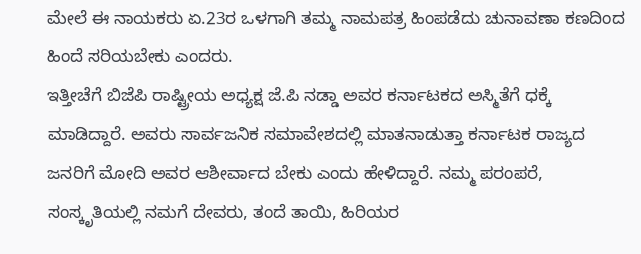ಮೇಲೆ ಈ ನಾಯಕರು ಏ.23ರ ಒಳಗಾಗಿ ತಮ್ಮ ನಾಮಪತ್ರ ಹಿಂಪಡೆದು ಚುನಾವಣಾ ಕಣದಿಂದ ಹಿಂದೆ ಸರಿಯಬೇಕು ಎಂದರು.
ಇತ್ತೀಚೆಗೆ ಬಿಜೆಪಿ ರಾಷ್ಟ್ರೀಯ ಅಧ್ಯಕ್ಷ ಜೆ.ಪಿ ನಡ್ಡಾ ಅವರ ಕರ್ನಾಟಕದ ಅಸ್ಮಿತೆಗೆ ಧಕ್ಕೆ ಮಾಡಿದ್ದಾರೆ. ಅವರು ಸಾರ್ವಜನಿಕ ಸಮಾವೇಶದಲ್ಲಿ ಮಾತನಾಡುತ್ತಾ ಕರ್ನಾಟಕ ರಾಜ್ಯದ ಜನರಿಗೆ ಮೋದಿ ಅವರ ಆಶೀರ್ವಾದ ಬೇಕು ಎಂದು ಹೇಳಿದ್ದಾರೆ. ನಮ್ಮ ಪರಂಪರೆ, ಸಂಸ್ಕೃತಿಯಲ್ಲಿ ನಮಗೆ ದೇವರು, ತಂದೆ ತಾಯಿ, ಹಿರಿಯರ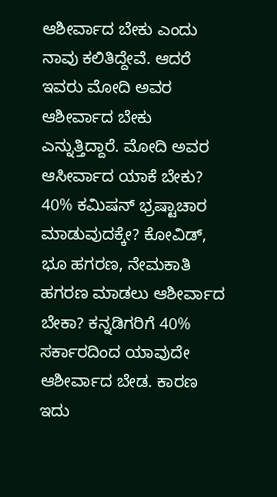ಆಶೀರ್ವಾದ ಬೇಕು ಎಂದು ನಾವು ಕಲಿತಿದ್ದೇವೆ. ಆದರೆ ಇವರು ಮೋದಿ ಅವರ ಆಶೀರ್ವಾದ ಬೇಕು ಎನ್ನುತ್ತಿದ್ದಾರೆ. ಮೋದಿ ಅವರ ಆಸೀರ್ವಾದ ಯಾಕೆ ಬೇಕು? 40% ಕಮಿಷನ್ ಭ್ರಷ್ಟಾಚಾರ ಮಾಡುವುದಕ್ಕೇ? ಕೋವಿಡ್, ಭೂ ಹಗರಣ, ನೇಮಕಾತಿ ಹಗರಣ ಮಾಡಲು ಆಶೀರ್ವಾದ ಬೇಕಾ? ಕನ್ನಡಿಗರಿಗೆ 40% ಸರ್ಕಾರದಿಂದ ಯಾವುದೇ ಆಶೀರ್ವಾದ ಬೇಡ. ಕಾರಣ ಇದು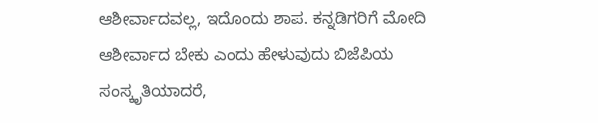ಆಶೀರ್ವಾದವಲ್ಲ, ಇದೊಂದು ಶಾಪ. ಕನ್ನಡಿಗರಿಗೆ ಮೋದಿ ಆಶೀರ್ವಾದ ಬೇಕು ಎಂದು ಹೇಳುವುದು ಬಿಜೆಪಿಯ ಸಂಸ್ಕೃತಿಯಾದರೆ,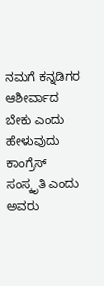ನಮಗೆ ಕನ್ನಡಿಗರ ಆಶೀರ್ವಾದ ಬೇಕು ಎಂದು ಹೇಳುವುದು ಕಾಂಗ್ರೆಸ್ ಸಂಸ್ಕೃತಿ ಎಂದು ಅವರು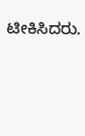ಟೀಕಿಸಿದರು.